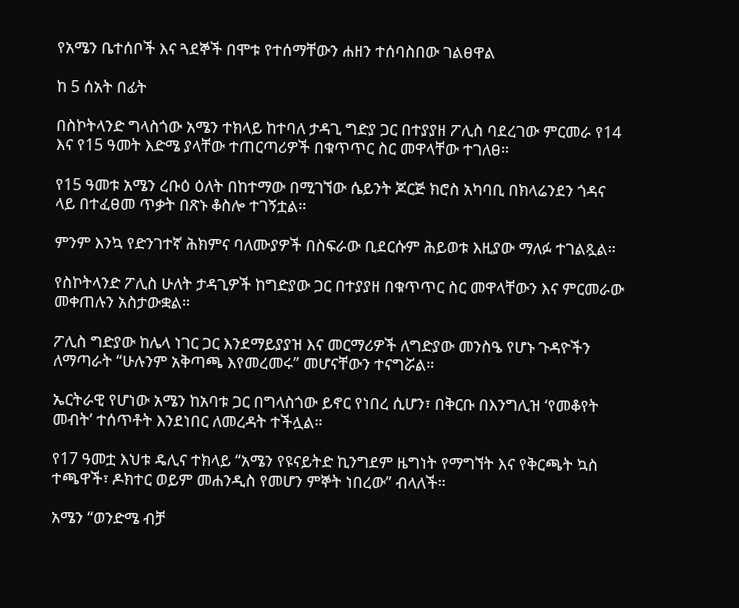የአሜን ቤተሰቦች እና ጓደኞች በሞቱ የተሰማቸውን ሐዘን ተሰባስበው ገልፀዋል

ከ 5 ሰአት በፊት

በስኮትላንድ ግላስጎው አሜን ተክላይ ከተባለ ታዳጊ ግድያ ጋር በተያያዘ ፖሊስ ባደረገው ምርመራ የ14 እና የ15 ዓመት እድሜ ያላቸው ተጠርጣሪዎች በቁጥጥር ስር መዋላቸው ተገለፀ።

የ15 ዓመቱ አሜን ረቡዕ ዕለት በከተማው በሚገኘው ሴይንት ጆርጅ ክሮስ አካባቢ በክላሬንደን ጎዳና ላይ በተፈፀመ ጥቃት በጽኑ ቆስሎ ተገኝቷል።

ምንም እንኳ የድንገተኛ ሕክምና ባለሙያዎች በስፍራው ቢደርሱም ሕይወቱ እዚያው ማለፉ ተገልጿል።

የስኮትላንድ ፖሊስ ሁለት ታዳጊዎች ከግድያው ጋር በተያያዘ በቁጥጥር ስር መዋላቸውን እና ምርመራው መቀጠሉን አስታውቋል።

ፖሊስ ግድያው ከሌላ ነገር ጋር እንደማይያያዝ እና መርማሪዎች ለግድያው መንስዔ የሆኑ ጉዳዮችን ለማጣራት “ሁሉንም አቅጣጫ እየመረመሩ” መሆናቸውን ተናግሯል።

ኤርትራዊ የሆነው አሜን ከአባቱ ጋር በግላስጎው ይኖር የነበረ ሲሆን፣ በቅርቡ በእንግሊዝ ‘የመቆየት መብት’ ተሰጥቶት እንደነበር ለመረዳት ተችሏል።

የ17 ዓመቷ እህቱ ዴሊና ተክላይ “አሜን የዩናይትድ ኪንግደም ዜግነት የማግኘት እና የቅርጫት ኳስ ተጫዋች፣ ዶክተር ወይም መሐንዲስ የመሆን ምኞት ነበረው” ብላለች።

አሜን “ወንድሜ ብቻ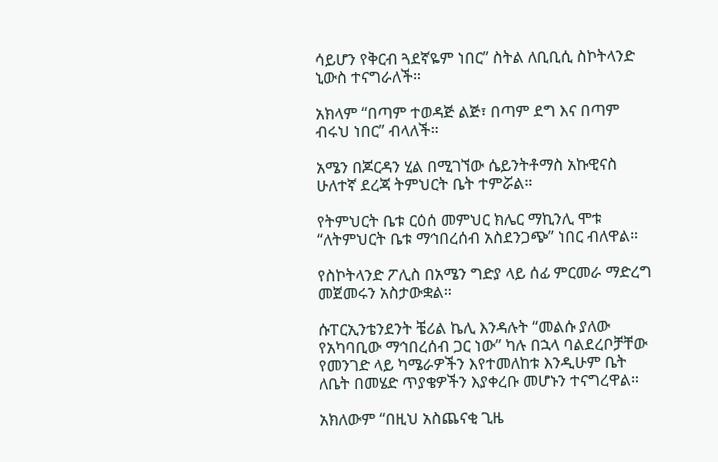ሳይሆን የቅርብ ጓደኛዬም ነበር” ስትል ለቢቢሲ ስኮትላንድ ኒውስ ተናግራለች።

አክላም “በጣም ተወዳጅ ልጅ፣ በጣም ደግ እና በጣም ብሩህ ነበር” ብላለች።

አሜን በጆርዳን ሂል በሚገኘው ሴይንትቶማስ አኩዊናስ ሁለተኛ ደረጃ ትምህርት ቤት ተምሯል።

የትምህርት ቤቱ ርዕሰ መምህር ክሌር ማኪንሊ ሞቱ “ለትምህርት ቤቱ ማኅበረሰብ አስደንጋጭ” ነበር ብለዋል።

የስኮትላንድ ፖሊስ በአሜን ግድያ ላይ ሰፊ ምርመራ ማድረግ መጀመሩን አስታውቋል።

ሱፐርኢንቴንደንት ቼሪል ኬሊ እንዳሉት “መልሱ ያለው የአካባቢው ማኅበረሰብ ጋር ነው” ካሉ በኋላ ባልደረቦቻቸው የመንገድ ላይ ካሜራዎችን እየተመለከቱ እንዲሁም ቤት ለቤት በመሄድ ጥያቄዎችን እያቀረቡ መሆኑን ተናግረዋል።

አክለውም “በዚህ አስጨናቂ ጊዜ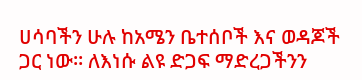ሀሳባችን ሁሉ ከአሜን ቤተሰቦች እና ወዳጆች ጋር ነው። ለእነሱ ልዩ ድጋፍ ማድረጋችንን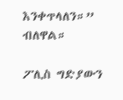እንቀጥላለን።” ብለዋል።

ፖሊስ ግድያውን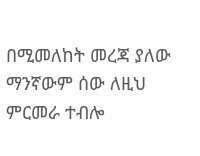በሚመለከት መረጃ ያለው ማንኛውም ሰው ለዚህ ምርመራ ተብሎ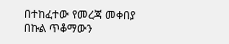በተከፈተው የመረጃ መቀበያ በኩል ጥቆማውን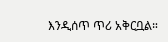እንዲሰጥ ጥሪ አቅርቧል።